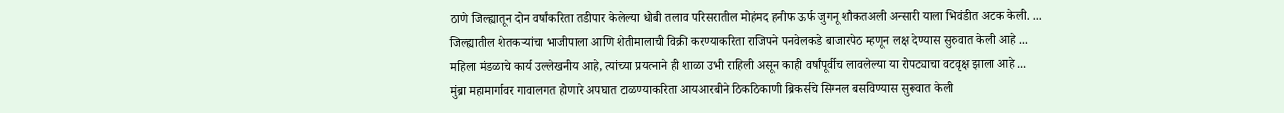ठाणे जिल्ह्यातून दोन वर्षांकरिता तडीपार केलेल्या धोबी तलाव परिसरातील मोहंमद हनीफ ऊर्फ जुगनू शौकतअली अन्सारी याला भिवंडीत अटक केली. ...
जिल्ह्यातील शेतकऱ्यांचा भाजीपाला आणि शेतीमालाची विक्री करण्याकरिता राजिपने पनवेलकडे बाजारपेठ म्हणून लक्ष देण्यास सुरुवात केली आहे ...
महिला मंडळाचे कार्य उल्लेखनीय आहे, त्यांच्या प्रयत्नाने ही शाळा उभी राहिली असून काही वर्षांपूर्वीच लावलेल्या या रोपट्याचा वटवृक्ष झाला आहे ...
मुंब्रा महामार्गावर गावालगत होणारे अपघात टाळण्याकरिता आयआरबीने ठिकठिकाणी ब्रिकर्सचे सिग्नल बसविण्यास सुरूवात केली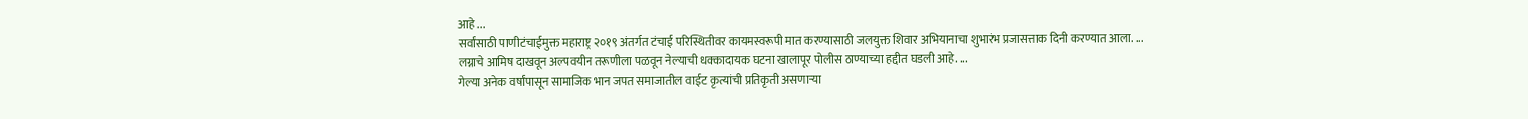आहे ...
सर्वांसाठी पाणीटंचाईमुक्त महाराष्ट्र २०१९ अंतर्गत टंचाई परिस्थितीवर कायमस्वरूपी मात करण्यासाठी जलयुक्त शिवार अभियानाचा शुभारंभ प्रजासत्ताक दिनी करण्यात आला. ...
लग्नाचे आमिष दाखवून अल्पवयीन तरूणीला पळवून नेल्याची धक्कादायक घटना खालापूर पोलीस ठाण्याच्या हद्दीत घडली आहे. ...
गेल्या अनेक वर्षांपासून सामाजिक भान जपत समाजातील वाईट कृत्यांची प्रतिकृती असणाऱ्या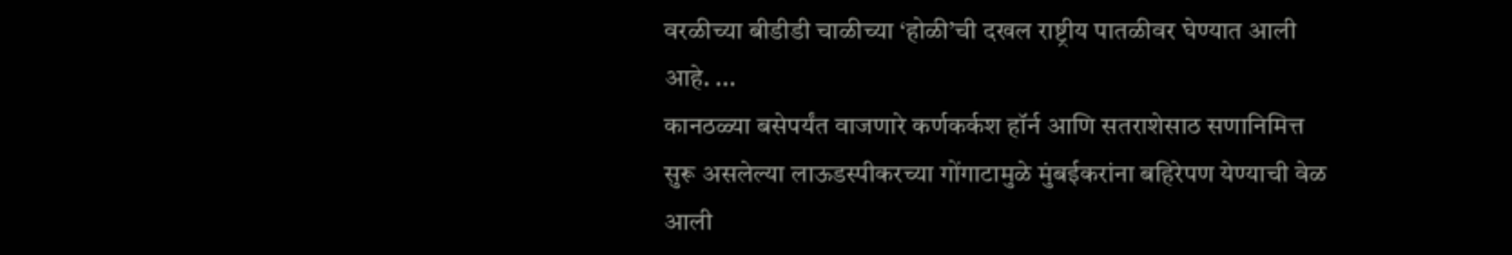वरळीच्या बीडीडी चाळीच्या ‘होळी’ची दखल राष्ट्रीय पातळीवर घेण्यात आली आहे. ...
कानठळ्या बसेपर्यंत वाजणारे कर्णकर्कश हॉर्न आणि सतराशेसाठ सणानिमित्त सुरू असलेल्या लाऊडस्पीकरच्या गोंगाटामुळे मुंबईकरांना बहिरेपण येण्याची वेळ आली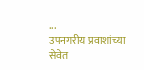...
उपनगरीय प्रवाशांच्या सेवेत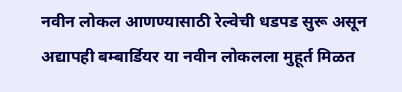नवीन लोकल आणण्यासाठी रेल्वेची धडपड सुरू असून अद्यापही बम्बार्डियर या नवीन लोकलला मुहूर्त मिळत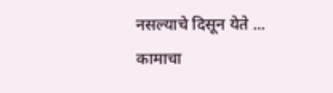नसल्याचे दिसून येते ...
कामाचा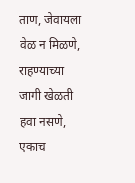ताण, जेवायला वेळ न मिळणे, राहण्याच्या जागी खेळती हवा नसणे, एकाच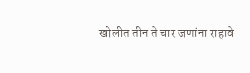खोलीत तीन ते चार जणांना राहावे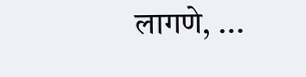लागणे, ...